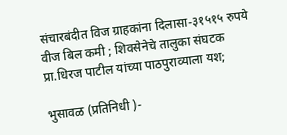संचारबंदीत विज ग्राहकांना दिलासा-३१५१५ रुपये वीज बिल कमी ; शिवसेनेचे तालुका संघटक प्रा.धिरज पाटील यांच्या पाठपुराव्याला यश;

भुसावळ (प्रतिनिधी )-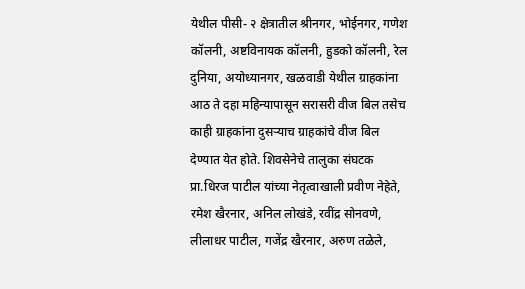येथील पीसी- २ क्षेत्रातील श्रीनगर, भोईनगर, गणेश कॉलनी, अष्टविनायक कॉलनी, हुडको कॉलनी, रेल दुनिया, अयोध्यानगर, खळवाडी येथील ग्राहकांना आठ ते दहा महिन्यापासून सरासरी वीज बिल तसेच काही ग्राहकांना दुसऱ्याच ग्राहकांचे वीज बिल देण्यात येत होते. शिवसेनेचे तालुका संघटक प्रा.धिरज पाटील यांच्या नेतृत्वाखाली प्रवीण नेहेते, रमेश खैरनार, अनिल लोखंडे, रवींद्र सोनवणे, लीलाधर पाटील, गजेंद्र खैरनार, अरुण तळेले,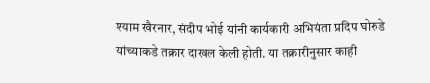श्याम खैरनार, संदीप भोई यांनी कार्यकारी अभियंता प्रदिप घोरुडे यांच्याकडे तक्रार दाखल केली होती. या तक्रारीनुसार काही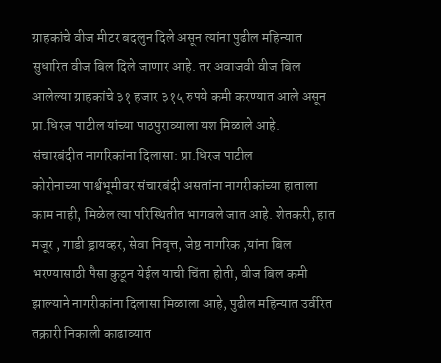ग्राहकांचे वीज मीटर बदलुन दिले असून त्यांना पुढील महिन्यात सुधारित वीज बिल दिले जाणार आहे. तर अवाजवी वीज बिल आलेल्या ग्राहकांचे ३१ हजार ३१५ रुपये कमी करण्यात आले असून प्रा.धिरज पाटील यांच्या पाठपुराव्याला यश मिळाले आहे.
संचारबंदीत नागरिकांना दिलासा: प्रा.धिरज पाटील
कोरोनाच्या पार्श्वभूमीवर संचारबंदी असतांना नागरीकांच्या हाताला काम नाही, मिळेल त्या परिस्थितीत भागवले जात आहे. शेतकरी, हात मजूर , गाडी ड्रायव्हर, सेवा निवृत्त, जेष्ठ नागरिक ,यांना बिल भरण्यासाठी पैसा कुठून येईल याची चिंता होती, वीज बिल कमी झाल्याने नागरीकांना दिलासा मिळाला आहे, पुढील महिन्यात उर्वरित तक्रारी निकाली काढाव्यात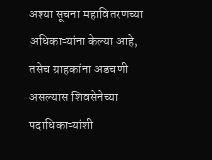अश्या सूचना महावितरणच्या अधिकाऱ्यांना केल्या आहे, तसेच ग्राहकांना अडचणी असल्यास शिवसेनेच्या पदाधिकाऱ्यांशी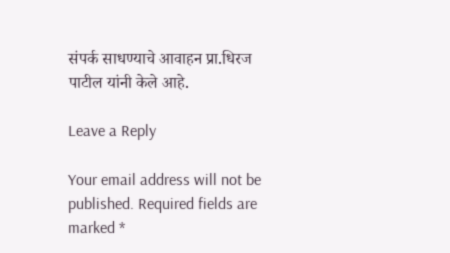संपर्क साधण्याचे आवाहन प्रा.धिरज पाटील यांनी केले आहे.

Leave a Reply

Your email address will not be published. Required fields are marked *